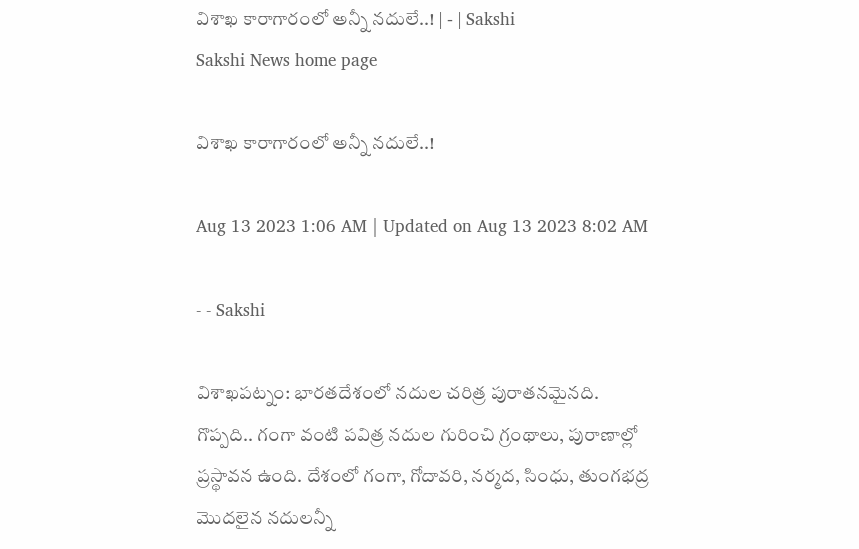విశాఖ కారాగారంలో అన్నీ నదులే..! | - | Sakshi
Sakshi News home page

విశాఖ కారాగారంలో అన్నీ నదులే..!

Aug 13 2023 1:06 AM | Updated on Aug 13 2023 8:02 AM

- - Sakshi

విశాఖపట్నం: భారతదేశంలో నదుల చరిత్ర పురాతనమైనది. గొప్పది.. గంగా వంటి పవిత్ర నదుల గురించి గ్రంథాలు, పురాణాల్లో ప్రస్థావన ఉంది. దేశంలో గంగా, గోదావరి, నర్మద, సింధు, తుంగభద్ర మొదలైన నదులన్నీ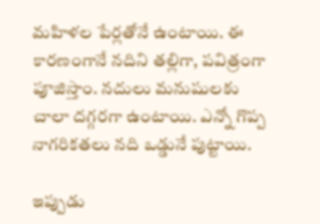మహిళల పేర్లతోనే ఉంటాయి. ఈ కారణంగానే నదిని తల్లిగా, పవిత్రంగా పూజిస్తాం. నదులు మనుషులకు చాలా దగ్గరగా ఉంటాయి. ఎన్నో గొప్ప నాగరికతలు నది ఒడ్డునే పుట్టాయి.

ఇప్పుడు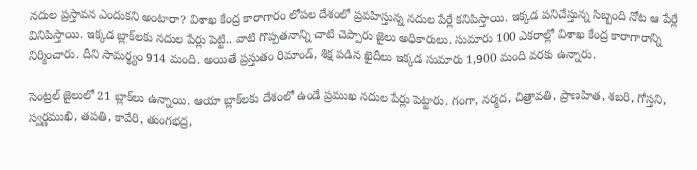నదుల ప్రస్తావన ఎందుకని అంటారా? విశాఖ కేంద్ర కారాగారం లోపల దేశంలో ప్రవహిస్తున్న నదుల పేర్లే కనిపిస్తాయి. ఇక్కడ పనిచేస్తున్న సిబ్బంది నోట ఆ పేర్లే వినిపిస్తాయి. ఇక్కడ బ్లాక్‌లకు నదుల పేర్లు పెట్టి.. వాటి గొప్పతనాన్ని చాటి చెప్పారు జైలు అధికారులు. సుమారు 100 ఎకరాల్లో విశాఖ కేంద్ర కారాగారాన్ని నిర్మించారు. దీని సామర్థ్యం 914 మంది. అయితే ప్రస్తుతం రిమాండ్‌, శిక్ష పడిన ఖైదీలు ఇక్కడ సుమారు 1,900 మంది వరకు ఉన్నారు.

సెంట్రల్‌ జైలులో 21 బ్లాక్‌లు ఉన్నాయి. ఆయా బ్లాక్‌లకు దేశంలో ఉండే ప్రముఖ నదుల పేర్లు పెట్టారు. గంగా, నర్మద, చిత్రావతి, ప్రాణహిత, శబరి, గోస్తని, స్వర్ణముఖి, తపతి, కావేరి, తుంగభద్ర,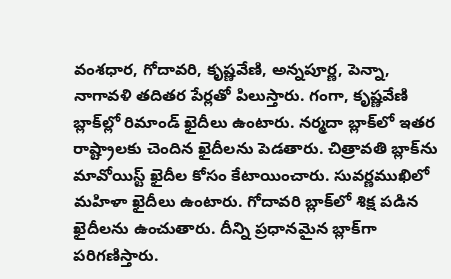వంశధార, గోదావరి, కృష్ణవేణి, అన్నపూర్ణ, పెన్నా, నాగావళి తదితర పేర్లతో పిలుస్తారు. గంగా, కృష్ణవేణి బ్లాక్‌ల్లో రిమాండ్‌ ఖైదీలు ఉంటారు. నర్మదా బ్లాక్‌లో ఇతర రాష్ట్రాలకు చెందిన ఖైదీలను పెడతారు. చిత్రావతి బ్లాక్‌ను మావోయిస్ట్‌ ఖైదీల కోసం కేటాయించారు. సువర్ణముఖిలో మహిళా ఖైదీలు ఉంటారు. గోదావరి బ్లాక్‌లో శిక్ష పడిన ఖైదీలను ఉంచుతారు. దీన్ని ప్రధానమైన బ్లాక్‌గా పరిగణిస్తారు.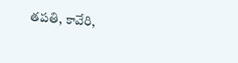తపతి, కావేరి,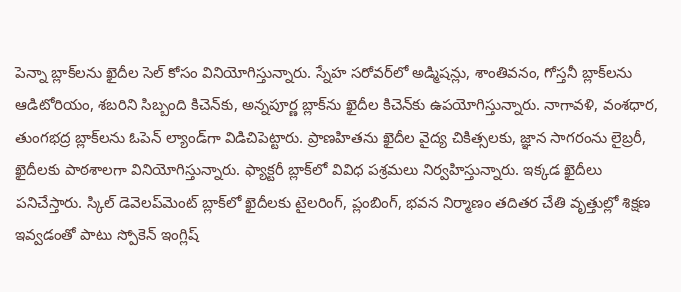పెన్నా బ్లాక్‌లను ఖైదీల సెల్‌ కోసం వినియోగిస్తున్నారు. స్నేహ సరోవర్‌లో అడ్మిషన్లు, శాంతివనం, గోస్తనీ బ్లాక్‌లను ఆడిటోరియం, శబరిని సిబ్బంది కిచెన్‌కు, అన్నపూర్ణ బ్లాక్‌ను ఖైదీల కిచెన్‌కు ఉపయోగిస్తున్నారు. నాగావళి, వంశధార, తుంగభద్ర బ్లాక్‌లను ఓపెన్‌ ల్యాండ్‌గా విడిచిపెట్టారు. ప్రాణహితను ఖైదీల వైద్య చికిత్సలకు, జ్ఞాన సాగరంను లైబ్రరీ, ఖైదీలకు పాఠశాలగా వినియోగిస్తున్నారు. ఫ్యాక్టరీ బ్లాక్‌లో వివిధ పశ్రమలు నిర్వహిస్తున్నారు. ఇక్కడ ఖైదీలు పనిచేస్తారు. స్కిల్‌ డెవెలప్‌మెంట్‌ బ్లాక్‌లో ఖైదీలకు టైలరింగ్‌, ప్లంబింగ్‌, భవన నిర్మాణం తదితర చేతి వృత్తుల్లో శిక్షణ ఇవ్వడంతో పాటు స్పోకెన్‌ ఇంగ్లిష్‌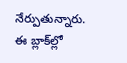నేర్పుతున్నారు. ఈ బ్లాక్‌ల్లో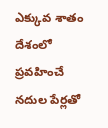ఎక్కువ శాతం దేశంలో ప్రవహించే నదుల పేర్లతో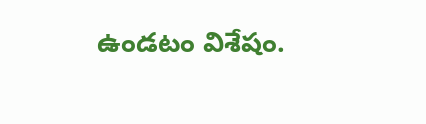ఉండటం విశేషం.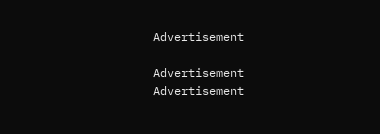Advertisement

Advertisement
Advertisement